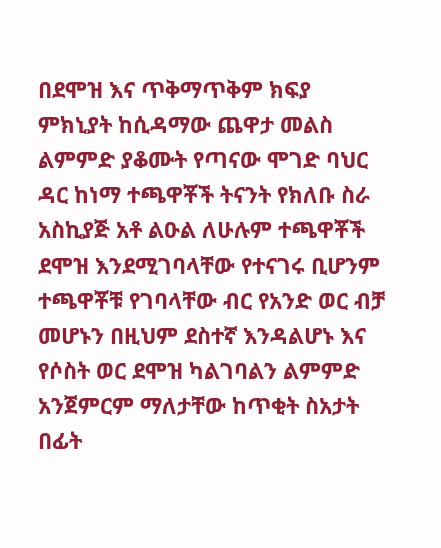በደሞዝ እና ጥቅማጥቅም ክፍያ ምክኒያት ከሲዳማው ጨዋታ መልስ ልምምድ ያቆሙት የጣናው ሞገድ ባህር ዳር ከነማ ተጫዋቾች ትናንት የክለቡ ስራ አስኪያጅ አቶ ልዑል ለሁሉም ተጫዋቾች ደሞዝ እንደሚገባላቸው የተናገሩ ቢሆንም ተጫዋቾቹ የገባላቸው ብር የአንድ ወር ብቻ መሆኑን በዚህም ደስተኛ እንዳልሆኑ እና የሶስት ወር ደሞዝ ካልገባልን ልምምድ አንጀምርም ማለታቸው ከጥቂት ስአታት በፊት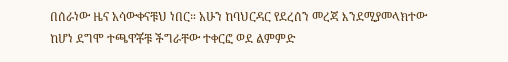በሰራነው ዜና አሳውቀናቹህ ነበር። አሁን ከባህርዳር የደረሰን መረጃ እንደሚያመላክተው ከሆነ ደግሞ ተጫዋቾቹ ችግራቸው ተቀርፎ ወደ ልምምድ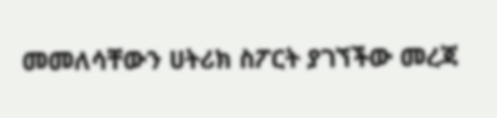መመለሳቸውን ሀትሪክ ስፖርት ያገኘችው መረጃ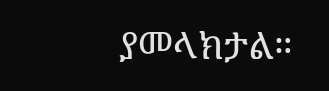ያመላክታል።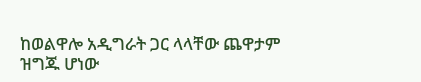ከወልዋሎ አዲግራት ጋር ላላቸው ጨዋታም ዝግጁ ሆነው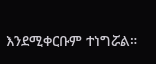እንደሚቀርቡም ተነግሯል።